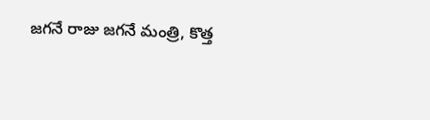జగనే రాజు జగనే మంత్రి, కొత్త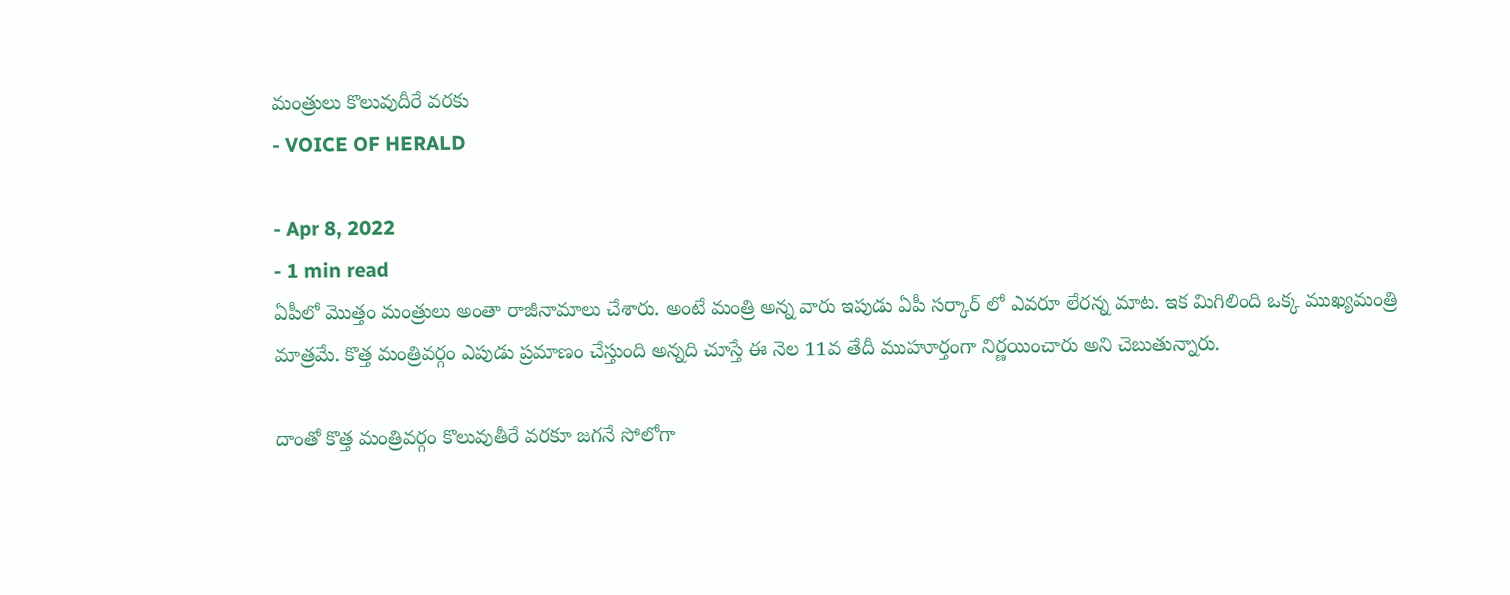మంత్రులు కొలువుదీరే వరకు
- VOICE OF HERALD

- Apr 8, 2022
- 1 min read
ఏపీలో మొత్తం మంత్రులు అంతా రాజీనామాలు చేశారు. అంటే మంత్రి అన్న వారు ఇపుడు ఏపీ సర్కార్ లో ఎవరూ లేరన్న మాట. ఇక మిగిలింది ఒక్క ముఖ్యమంత్రి మాత్రమే. కొత్త మంత్రివర్గం ఎపుడు ప్రమాణం చేస్తుంది అన్నది చూస్తే ఈ నెల 11వ తేదీ ముహూర్తంగా నిర్ణయించారు అని చెబుతున్నారు.

దాంతో కొత్త మంత్రివర్గం కొలువుతీరే వరకూ జగనే సోలోగా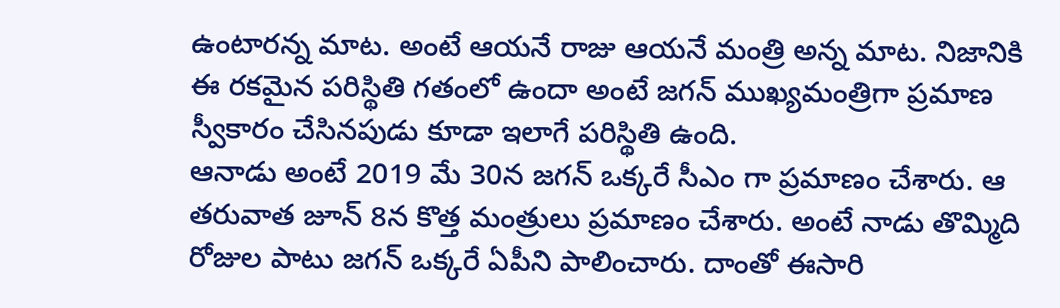ఉంటారన్న మాట. అంటే ఆయనే రాజు ఆయనే మంత్రి అన్న మాట. నిజానికి ఈ రకమైన పరిస్థితి గతంలో ఉందా అంటే జగన్ ముఖ్యమంత్రిగా ప్రమాణ స్వీకారం చేసినపుడు కూడా ఇలాగే పరిస్థితి ఉంది.
ఆనాడు అంటే 2019 మే 30న జగన్ ఒక్కరే సీఎం గా ప్రమాణం చేశారు. ఆ తరువాత జూన్ 8న కొత్త మంత్రులు ప్రమాణం చేశారు. అంటే నాడు తొమ్మిది రోజుల పాటు జగన్ ఒక్కరే ఏపీని పాలించారు. దాంతో ఈసారి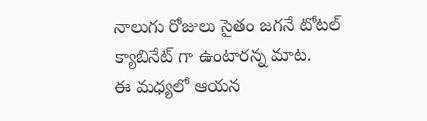నాలుగు రోజులు సైతం జగనే టోటల్ క్యాబినేట్ గా ఉంటారన్న మాట.
ఈ మధ్యలో ఆయన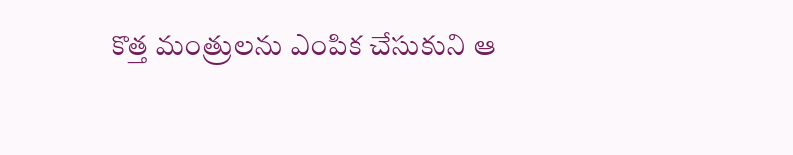కొత్త మంత్రులను ఎంపిక చేసుకుని ఆ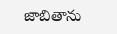జాబితాను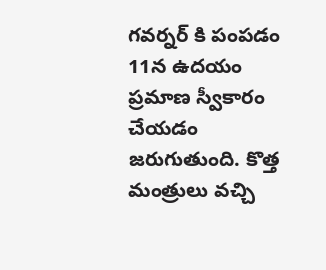గవర్నర్ కి పంపడం 11న ఉదయం ప్రమాణ స్వీకారం చేయడం జరుగుతుంది. కొత్త మంత్రులు వచ్చి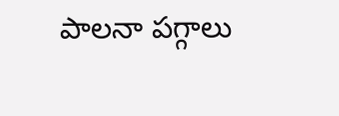పాలనా పగ్గాలు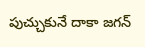పుచ్చుకునే దాకా జగన్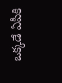ఒక్కడే ఏపీకి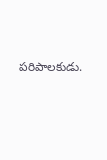పరిపాలకుడు.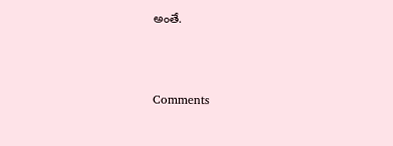అంతే.



Comments